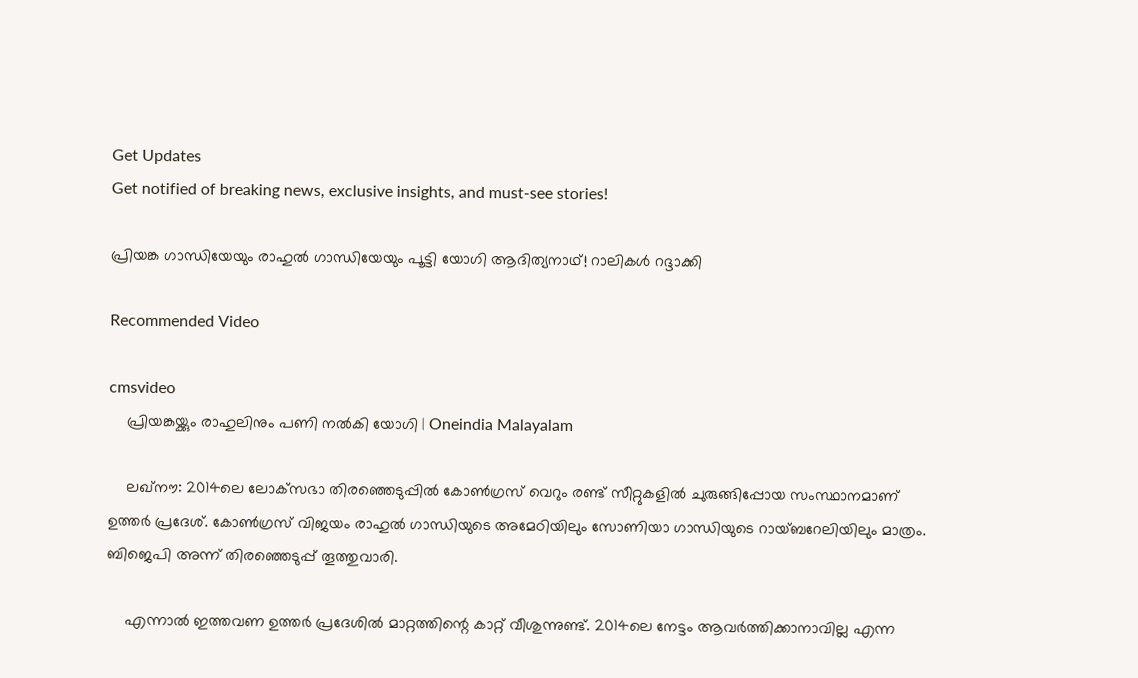Get Updates
Get notified of breaking news, exclusive insights, and must-see stories!

പ്രിയങ്ക ഗാന്ധിയേയും രാഹുൽ ഗാന്ധിയേയും പൂട്ടി യോഗി ആദിത്യനാഥ്! റാലികൾ റദ്ദാക്കി

Recommended Video

cmsvideo
    പ്രിയങ്കയ്ക്കും രാഹുലിനും പണി നൽകി യോഗി | Oneindia Malayalam

    ലഖ്‌നൗ: 2014ലെ ലോക്‌സഭാ തിരഞ്ഞെടുപ്പില്‍ കോണ്‍ഗ്രസ് വെറും രണ്ട് സീറ്റുകളില്‍ ചുരുങ്ങിപ്പോയ സംസ്ഥാനമാണ് ഉത്തര്‍ പ്രദേശ്. കോണ്‍ഗ്രസ് വിജയം രാഹുല്‍ ഗാന്ധിയുടെ അമേഠിയിലും സോണിയാ ഗാന്ധിയുടെ റായ്ബറേലിയിലും മാത്രം. ബിജെപി അന്ന് തിരഞ്ഞെടുപ്പ് തൂത്തുവാരി.

    എന്നാല്‍ ഇത്തവണ ഉത്തര്‍ പ്രദേശില്‍ മാറ്റത്തിന്റെ കാറ്റ് വീശുന്നുണ്ട്. 2014ലെ നേട്ടം ആവര്‍ത്തിക്കാനാവില്ല എന്ന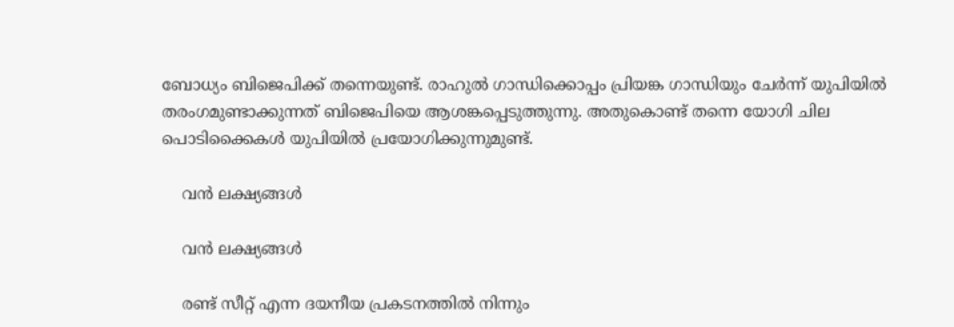ബോധ്യം ബിജെപിക്ക് തന്നെയുണ്ട്. രാഹുല്‍ ഗാന്ധിക്കൊപ്പം പ്രിയങ്ക ഗാന്ധിയും ചേര്‍ന്ന് യുപിയില്‍ തരംഗമുണ്ടാക്കുന്നത് ബിജെപിയെ ആശങ്കപ്പെടുത്തുന്നു. അതുകൊണ്ട് തന്നെ യോഗി ചില പൊടിക്കൈകള്‍ യുപിയില്‍ പ്രയോഗിക്കുന്നുമുണ്ട്.

    വൻ ലക്ഷ്യങ്ങൾ

    വൻ ലക്ഷ്യങ്ങൾ

    രണ്ട് സീറ്റ് എന്ന ദയനീയ പ്രകടനത്തില്‍ നിന്നും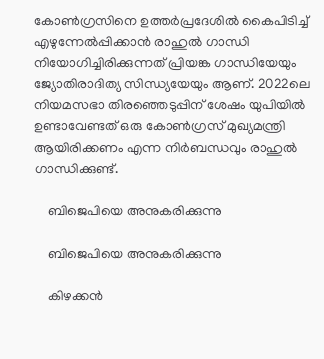കോണ്‍ഗ്രസിനെ ഉത്തര്‍പ്രദേശില്‍ കൈപിടിച്ച് എഴുന്നേല്‍പ്പിക്കാന്‍ രാഹുല്‍ ഗാന്ധി നിയോഗിച്ചിരിക്കുന്നത് പ്രിയങ്ക ഗാന്ധിയേയും ജ്യോതിരാദിത്യ സിന്ധ്യയേയും ആണ്. 2022ലെ നിയമസഭാ തിരഞ്ഞെടുപ്പിന് ശേഷം യുപിയില്‍ ഉണ്ടാവേണ്ടത് ഒരു കോണ്‍ഗ്രസ് മുഖ്യമന്ത്രി ആയിരിക്കണം എന്ന നിര്‍ബന്ധവും രാഹുല്‍ ഗാന്ധിക്കുണ്ട്.

    ബിജെപിയെ അനുകരിക്കുന്നു

    ബിജെപിയെ അനുകരിക്കുന്നു

    കിഴക്കന്‍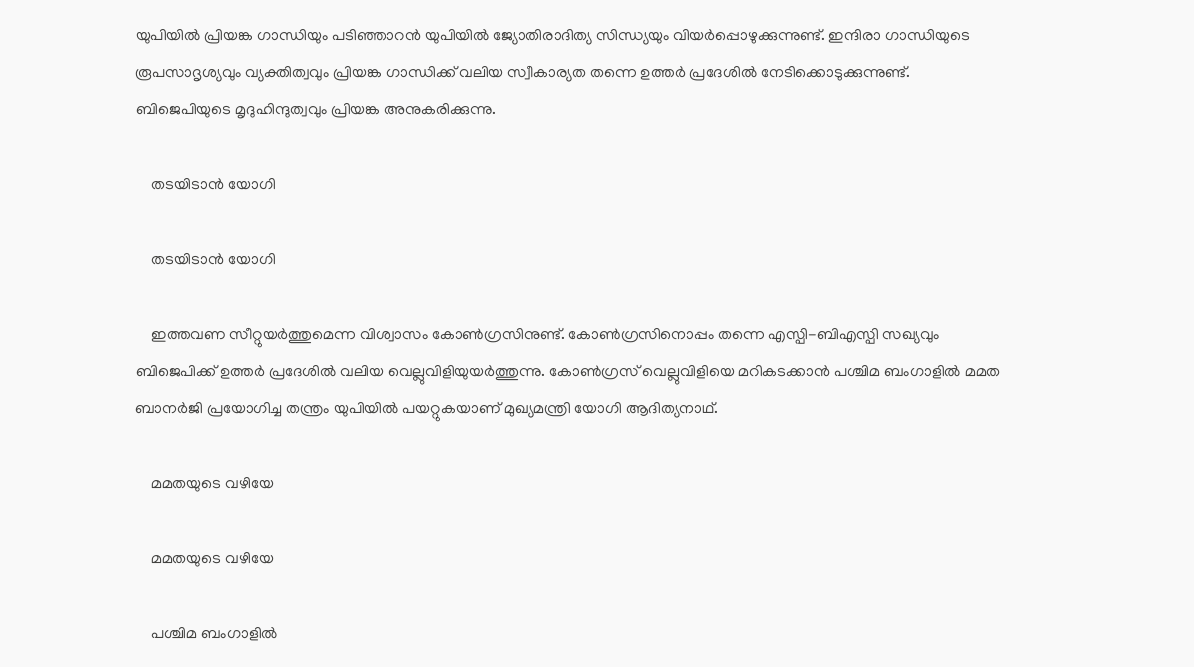യുപിയില്‍ പ്രിയങ്ക ഗാന്ധിയും പടിഞ്ഞാറന്‍ യുപിയില്‍ ജ്യോതിരാദിത്യ സിന്ധ്യയും വിയര്‍പ്പൊഴുക്കുന്നുണ്ട്. ഇന്ദിരാ ഗാന്ധിയുടെ രൂപസാദൃശ്യവും വ്യക്തിത്വവും പ്രിയങ്ക ഗാന്ധിക്ക് വലിയ സ്വീകാര്യത തന്നെ ഉത്തര്‍ പ്രദേശില്‍ നേടിക്കൊടുക്കുന്നുണ്ട്. ബിജെപിയുടെ മൃദുഹിന്ദുത്വവും പ്രിയങ്ക അനുകരിക്കുന്നു.

    തടയിടാൻ യോഗി

    തടയിടാൻ യോഗി

    ഇത്തവണ സീറ്റുയര്‍ത്തുമെന്ന വിശ്വാസം കോണ്‍ഗ്രസിനുണ്ട്. കോണ്‍ഗ്രസിനൊപ്പം തന്നെ എസ്പി-ബിഎസ്പി സഖ്യവും ബിജെപിക്ക് ഉത്തര്‍ പ്രദേശില്‍ വലിയ വെല്ലുവിളിയുയര്‍ത്തുന്നു. കോണ്‍ഗ്രസ് വെല്ലുവിളിയെ മറികടക്കാന്‍ പശ്ചിമ ബംഗാളില്‍ മമത ബാനര്‍ജി പ്രയോഗിച്ച തന്ത്രം യുപിയില്‍ പയറ്റുകയാണ് മുഖ്യമന്ത്രി യോഗി ആദിത്യനാഥ്.

    മമതയുടെ വഴിയേ

    മമതയുടെ വഴിയേ

    പശ്ചിമ ബംഗാളില്‍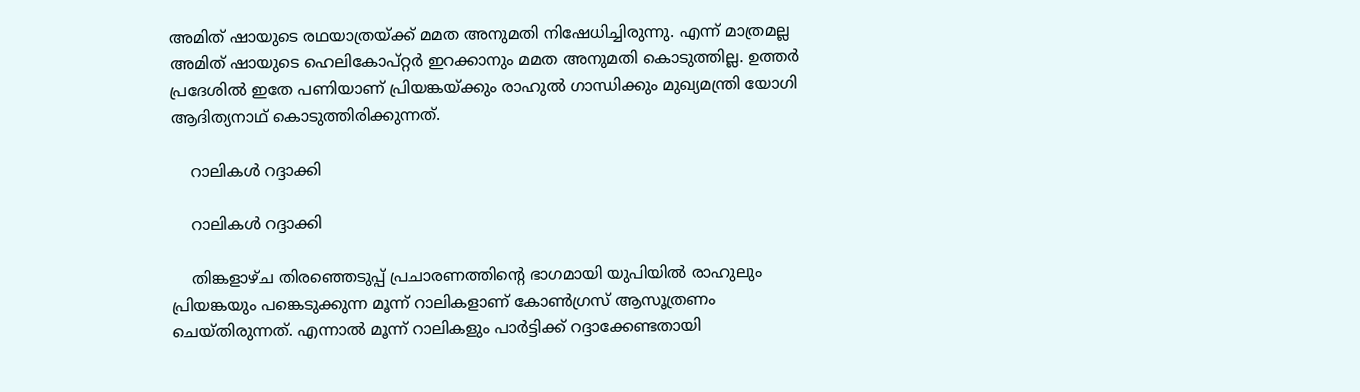അമിത് ഷായുടെ രഥയാത്രയ്ക്ക് മമത അനുമതി നിഷേധിച്ചിരുന്നു. എന്ന് മാത്രമല്ല അമിത് ഷായുടെ ഹെലികോപ്റ്റര്‍ ഇറക്കാനും മമത അനുമതി കൊടുത്തില്ല. ഉത്തര്‍ പ്രദേശില്‍ ഇതേ പണിയാണ് പ്രിയങ്കയ്ക്കും രാഹുല്‍ ഗാന്ധിക്കും മുഖ്യമന്ത്രി യോഗി ആദിത്യനാഥ് കൊടുത്തിരിക്കുന്നത്.

    റാലികൾ റദ്ദാക്കി

    റാലികൾ റദ്ദാക്കി

    തിങ്കളാഴ്ച തിരഞ്ഞെടുപ്പ് പ്രചാരണത്തിന്റെ ഭാഗമായി യുപിയില്‍ രാഹുലും പ്രിയങ്കയും പങ്കെടുക്കുന്ന മൂന്ന് റാലികളാണ് കോണ്‍ഗ്രസ് ആസൂത്രണം ചെയ്തിരുന്നത്. എന്നാല്‍ മൂന്ന് റാലികളും പാര്‍ട്ടിക്ക് റദ്ദാക്കേണ്ടതായി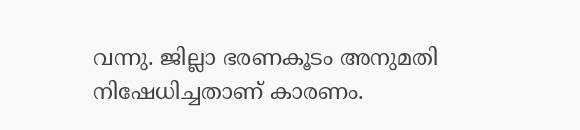വന്നു. ജില്ലാ ഭരണകൂടം അനുമതി നിഷേധിച്ചതാണ് കാരണം.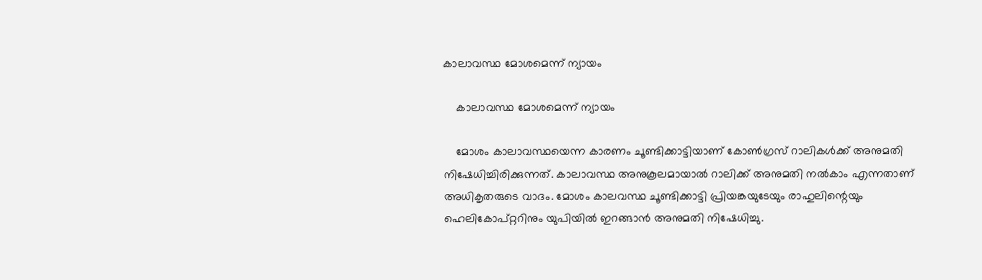കാലാവസ്ഥ മോശമെന്ന് ന്യായം

    കാലാവസ്ഥ മോശമെന്ന് ന്യായം

    മോശം കാലാവസ്ഥയെന്ന കാരണം ചൂണ്ടിക്കാട്ടിയാണ് കോണ്‍ഗ്രസ് റാലികള്‍ക്ക് അനുമതി നിഷേധിച്ചിരിക്കുന്നത്. കാലാവസ്ഥ അനുകൂലമായാല്‍ റാലിക്ക് അനുമതി നല്‍കാം എന്നതാണ് അധികൃതരുടെ വാദം. മോശം കാലവസ്ഥ ചൂണ്ടിക്കാട്ടി പ്രിയങ്കയുടേയും രാഹുലിന്റെയും ഹെലികോപ്റ്ററിനും യുപിയില്‍ ഇറങ്ങാന്‍ അനുമതി നിഷേധിച്ചു.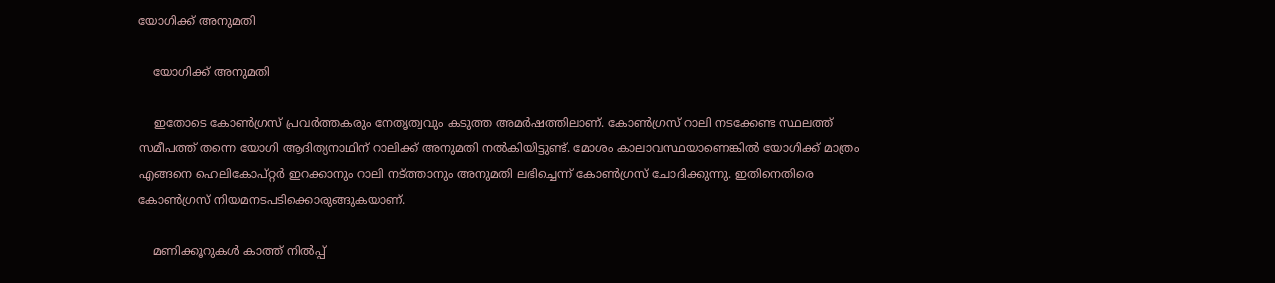യോഗിക്ക് അനുമതി

    യോഗിക്ക് അനുമതി

    ഇതോടെ കോണ്‍ഗ്രസ് പ്രവര്‍ത്തകരും നേതൃത്വവും കടുത്ത അമര്‍ഷത്തിലാണ്. കോണ്‍ഗ്രസ് റാലി നടക്കേണ്ട സ്ഥലത്ത് സമീപത്ത് തന്നെ യോഗി ആദിത്യനാഥിന് റാലിക്ക് അനുമതി നല്‍കിയിട്ടുണ്ട്. മോശം കാലാവസ്ഥയാണെങ്കില്‍ യോഗിക്ക് മാത്രം എങ്ങനെ ഹെലികോപ്റ്റര്‍ ഇറക്കാനും റാലി നട്ത്താനും അനുമതി ലഭിച്ചെന്ന് കോണ്‍ഗ്രസ് ചോദിക്കുന്നു. ഇതിനെതിരെ കോണ്‍ഗ്രസ് നിയമനടപടിക്കൊരുങ്ങുകയാണ്.

    മണിക്കൂറുകൾ കാത്ത് നിൽപ്പ്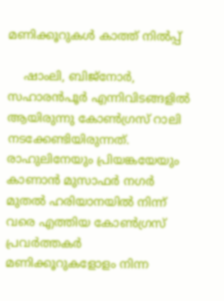മണിക്കൂറുകൾ കാത്ത് നിൽപ്പ്

    ഷാംലി, ബിജ്‌നോര്‍, സഹാരന്‍പൂര്‍ എന്നിവിടങ്ങളില്‍ ആയിരുന്നു കോണ്‍ഗ്രസ് റാലി നടക്കേണ്ടിയിരുന്നത്. രാഹുലിനേയും പ്രിയങ്കയേയും കാണാന്‍ മുസാഫര്‍ നഗര്‍ മുതല്‍ ഹരിയാനയില്‍ നിന്ന് വരെ എത്തിയ കോണ്‍ഗ്രസ് പ്രവര്‍ത്തകര്‍ മണിക്കൂറുകളോളം നിന്ന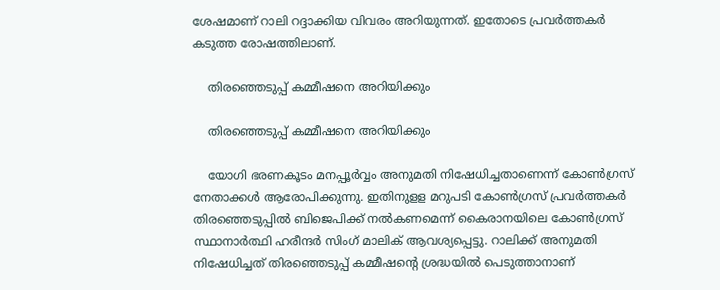ശേഷമാണ് റാലി റദ്ദാക്കിയ വിവരം അറിയുന്നത്. ഇതോടെ പ്രവര്‍ത്തകര്‍ കടുത്ത രോഷത്തിലാണ്.

    തിരഞ്ഞെടുപ്പ് കമ്മീഷനെ അറിയിക്കും

    തിരഞ്ഞെടുപ്പ് കമ്മീഷനെ അറിയിക്കും

    യോഗി ഭരണകൂടം മനപ്പൂര്‍വ്വം അനുമതി നിഷേധിച്ചതാണെന്ന് കോണ്‍ഗ്രസ് നേതാക്കള്‍ ആരോപിക്കുന്നു. ഇതിനുളള മറുപടി കോണ്‍ഗ്രസ് പ്രവര്‍ത്തകര്‍ തിരഞ്ഞെടുപ്പില്‍ ബിജെപിക്ക് നല്‍കണമെന്ന് കൈരാനയിലെ കോണ്‍ഗ്രസ് സ്ഥാനാര്‍ത്ഥി ഹരീന്ദര്‍ സിംഗ് മാലിക് ആവശ്യപ്പെട്ടു. റാലിക്ക് അനുമതി നിഷേധിച്ചത് തിരഞ്ഞെടുപ്പ് കമ്മീഷന്റെ ശ്രദ്ധയില്‍ പെടുത്താനാണ്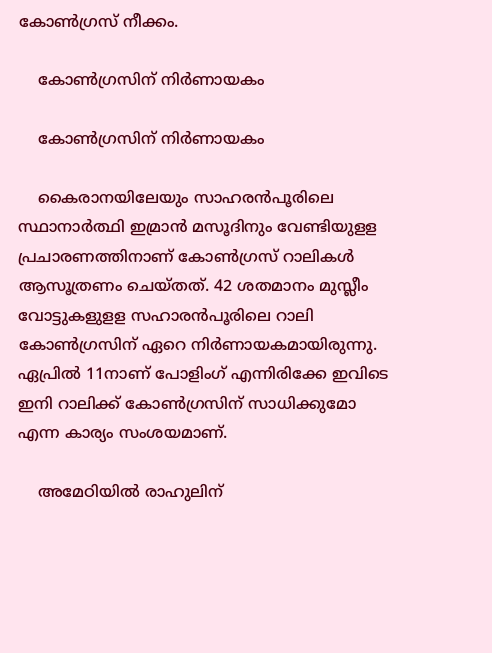കോണ്‍ഗ്രസ് നീക്കം.

    കോൺഗ്രസിന് നിർണായകം

    കോൺഗ്രസിന് നിർണായകം

    കൈരാനയിലേയും സാഹരന്‍പൂരിലെ സ്ഥാനാര്‍ത്ഥി ഇമ്രാന്‍ മസൂദിനും വേണ്ടിയുളള പ്രചാരണത്തിനാണ് കോണ്‍ഗ്രസ് റാലികള്‍ ആസൂത്രണം ചെയ്തത്. 42 ശതമാനം മുസ്ലീം വോട്ടുകളുളള സഹാരന്‍പൂരിലെ റാലി കോണ്‍ഗ്രസിന് ഏറെ നിര്‍ണായകമായിരുന്നു. ഏപ്രില്‍ 11നാണ് പോളിംഗ് എന്നിരിക്കേ ഇവിടെ ഇനി റാലിക്ക് കോണ്‍ഗ്രസിന് സാധിക്കുമോ എന്ന കാര്യം സംശയമാണ്.

    അമേഠിയിൽ രാഹുലിന്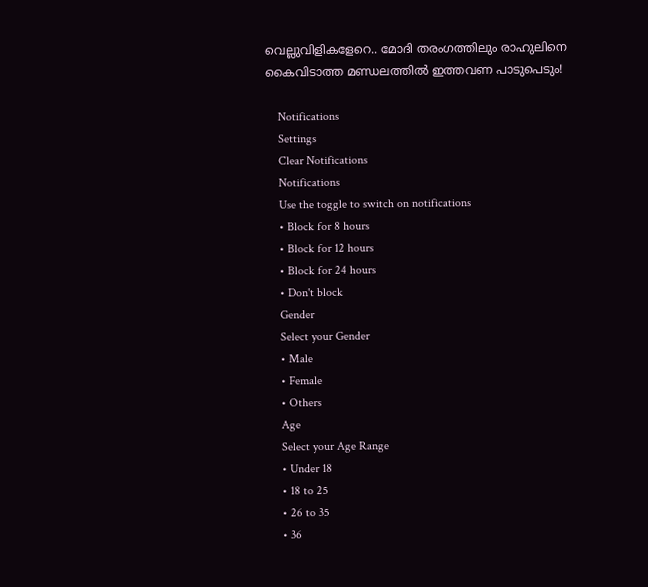വെല്ലുവിളികളേറെ.. മോദി തരംഗത്തിലും രാഹുലിനെ കൈവിടാത്ത മണ്ഡലത്തിൽ ഇത്തവണ പാടുപെടും!

    Notifications
    Settings
    Clear Notifications
    Notifications
    Use the toggle to switch on notifications
    • Block for 8 hours
    • Block for 12 hours
    • Block for 24 hours
    • Don't block
    Gender
    Select your Gender
    • Male
    • Female
    • Others
    Age
    Select your Age Range
    • Under 18
    • 18 to 25
    • 26 to 35
    • 36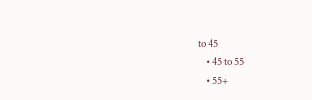to 45
    • 45 to 55
    • 55+